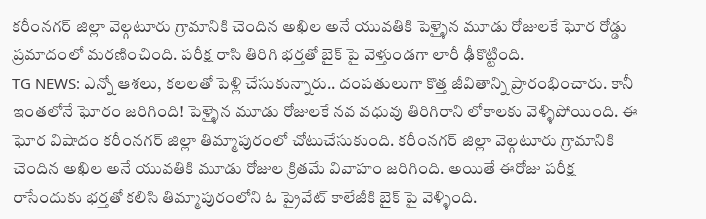కరీంనగర్ జిల్లా వెల్గటూరు గ్రామానికి చెందిన అఖిల అనే యువతికి పెళ్ళైన మూడు రోజులకే ఘోర రోడ్డు ప్రమాదంలో మరణించింది. పరీక్ష రాసి తిరిగి భర్తతో బైక్ పై వెళ్తుండగా లారీ ఢీకొట్టింది.
TG NEWS: ఎన్నో ఆశలు, కలలతో పెళ్లి చేసుకున్నారు.. దంపతులుగా కొత్త జీవితాన్ని ప్రారంభించారు. కానీ ఇంతలోనే ఘోరం జరిగింది! పెళ్ళైన మూడు రోజులకే నవ వధువు తిరిగిరాని లోకాలకు వెళ్ళిపోయింది. ఈ ఘోర విషాదం కరీంనగర్ జిల్లా తిమ్మాపురంలో చోటుచేసుకుంది. కరీంనగర్ జిల్లా వెల్గటూరు గ్రామానికి చెందిన అఖిల అనే యువతికి మూడు రోజుల క్రితమే వివాహం జరిగింది. అయితే ఈరోజు పరీక్ష రాసేందుకు భర్తతో కలిసి తిమ్మాపురంలోని ఓ ప్రైవేట్ కాలేజీకి బైక్ పై వెళ్ళింది.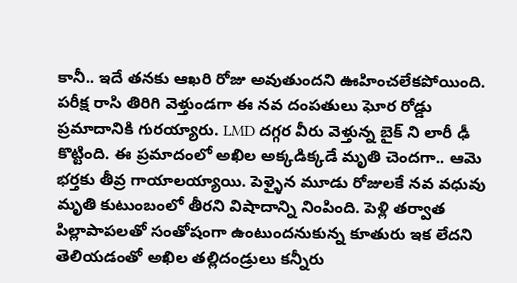కానీ.. ఇదే తనకు ఆఖరి రోజు అవుతుందని ఊహించలేకపోయింది. పరీక్ష రాసి తిరిగి వెళ్తుండగా ఈ నవ దంపతులు ఘోర రోడ్డు ప్రమాదానికి గురయ్యారు. LMD దగ్గర వీరు వెళ్తున్న బైక్ ని లారీ ఢీ కొట్టింది. ఈ ప్రమాదంలో అఖిల అక్కడిక్కడే మృతి చెందగా.. ఆమె భర్తకు తీవ్ర గాయాలయ్యాయి. పెళ్ళైన మూడు రోజులకే నవ వధువు మృతి కుటుంబంలో తీరని విషాదాన్ని నింపింది. పెళ్లి తర్వాత పిల్లాపాపలతో సంతోషంగా ఉంటుందనుకున్న కూతురు ఇక లేదని తెలియడంతో అఖిల తల్లిదండ్రులు కన్నీరు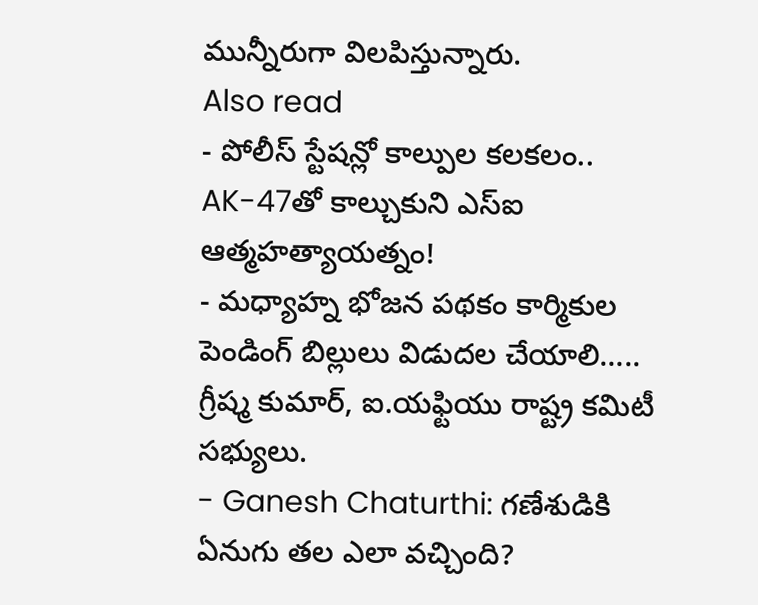మున్నీరుగా విలపిస్తున్నారు.
Also read
- పోలీస్ స్టేషన్లో కాల్పుల కలకలం.. AK-47తో కాల్చుకుని ఎస్ఐ ఆత్మహత్యాయత్నం!
- మధ్యాహ్న భోజన పథకం కార్మికుల పెండింగ్ బిల్లులు విడుదల చేయాలి….. గ్రీష్మ కుమార్, ఐ.యఫ్టియు రాష్ట్ర కమిటీ సభ్యులు.
- Ganesh Chaturthi: గణేశుడికి ఏనుగు తల ఎలా వచ్చింది?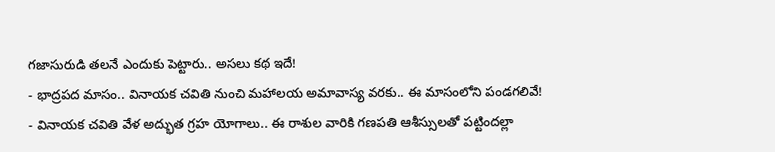గజాసురుడి తలనే ఎందుకు పెట్టారు.. అసలు కథ ఇదే!
- భాద్రపద మాసం.. వినాయక చవితి నుంచి మహాలయ అమావాస్య వరకు.. ఈ మాసంలోని పండగలివే!
- వినాయక చవితి వేళ అద్భుత గ్రహ యోగాలు.. ఈ రాశుల వారికి గణపతి ఆశీస్సులతో పట్టిందల్లా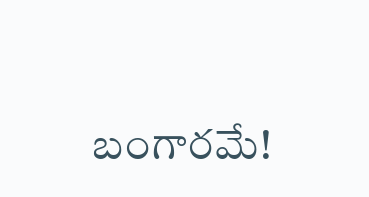బంగారమే!